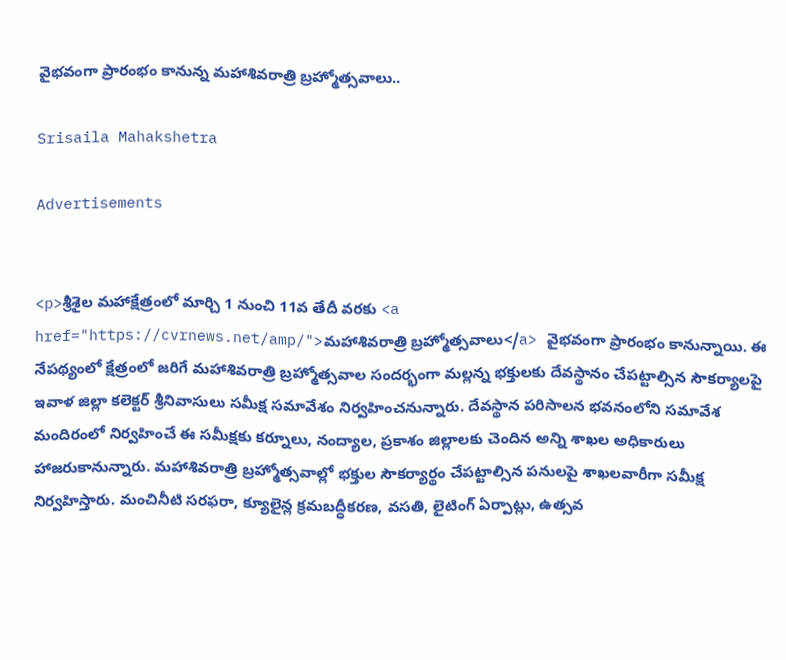వైభవంగా ప్రారంభం కానున్న మహాశివరాత్రి బ్రహ్మోత్సవాలు..

Srisaila Mahakshetra

Advertisements


<p>శ్రీశైల మహాక్షేత్రంలో మార్చి 1 నుంచి 11వ తేదీ వరకు <a href="https://cvrnews.net/amp/">మహాశివరాత్రి బ్రహ్మోత్సవాలు</a> వైభవంగా ప్రారంభం కానున్నాయి. ఈ నేపథ్యంలో క్షేత్రంలో జరిగే మహాశివరాత్రి బ్రహ్మోత్సవాల సందర్భంగా మల్లన్న భక్తులకు దేవస్థానం చేపట్టాల్సిన సౌకర్యాలపై ఇవాళ జిల్లా కలెక్టర్ శ్రీనివాసులు సమీక్ష సమావేశం నిర్వహించనున్నారు. దేవస్థాన పరిసాలన భవనంలోని సమావేశ మందిరంలో నిర్వహించే ఈ సమీక్షకు కర్నూలు, నంద్యాల, ప్రకాశం జిల్లాలకు చెందిన అన్ని శాఖల అధికారులు హాజరుకానున్నారు. మహాశివరాత్రి బ్రహ్మోత్సవాల్లో భక్తుల సౌకర్యార్థం చేపట్టాల్సిన పనులపై శాఖలవారీగా సమీక్ష నిర్వహిస్తారు. మంచినీటి సరఫరా, క్యూలైన్ల క్రమబద్ధీకరణ, వసతి, లైటింగ్ ఏర్పాట్లు, ఉత్సవ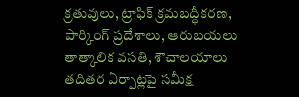క్రతువులు, ట్రాఫిక్ క్రమబద్ధీకరణ, పార్కింగ్ ప్రదేశాలు, ఆరుబయలు తాత్కాలిక వసతి, శౌచాలయాలు తదితర ఏర్పాట్లపై సమీక్ష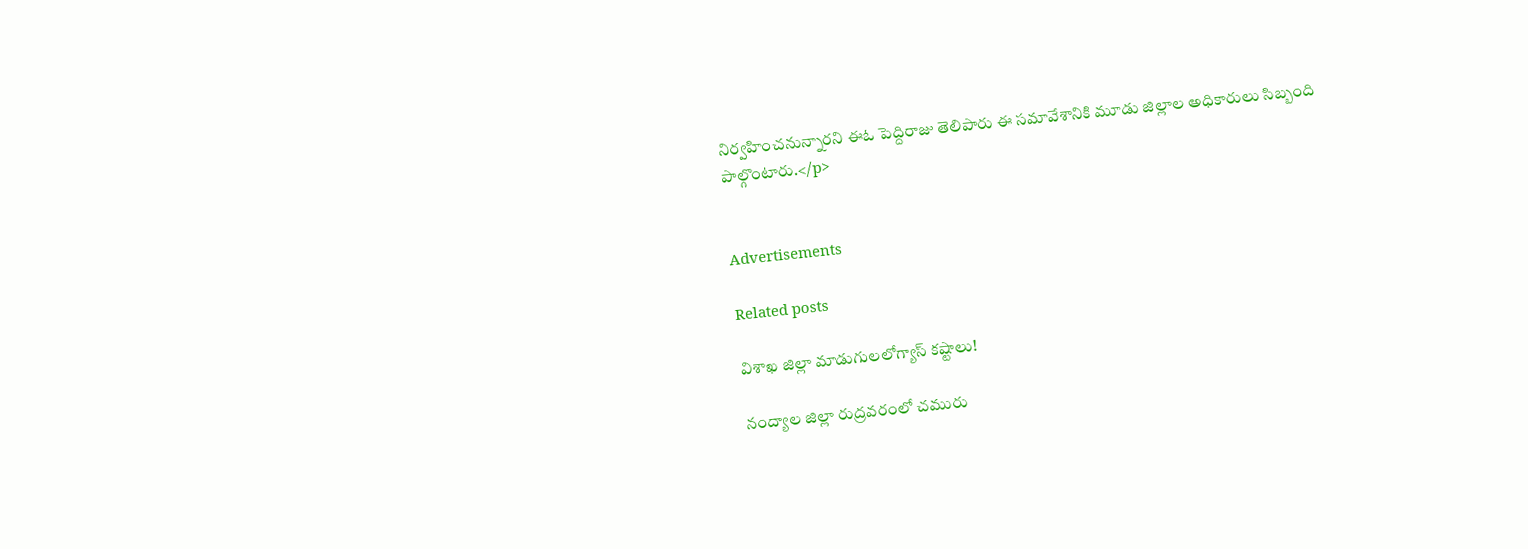నిర్వహించనున్నారని ఈఓ పెద్దిరాజు తెలిపారు ఈ సమావేశానికి మూడు జిల్లాల అధికారులు సిబ్బంది పాల్గొంటారు.</p>


Advertisements

Related posts

విశాఖ జిల్లా మాడుగులలోగ్యాస్ కష్టాలు!

నంద్యాల జిల్లా రుద్రవరంలో చమురు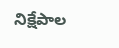నిక్షేపాల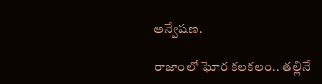అన్వేషణ.

రాజాంలో ఘోర కలకలం.. తల్లినే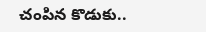చంపిన కొడుకు..